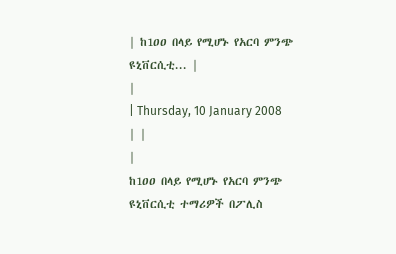| ከ1ዐዐ በላይ የሚሆኑ የአርባ ምንጭ ዩኒቨርሲቲ... |
|
| Thursday, 10 January 2008 | |
|
ከ1ዐዐ በላይ የሚሆኑ የአርባ ምንጭ ዩኒቨርሲቲ ተማሪዎች በፖሊስ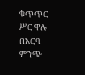ቁጥጥር ሥር ዋሉ በአርባ ምንጭ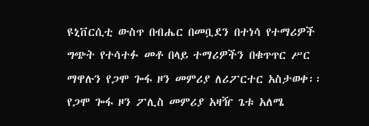ዩኒቨርሲቲ ውስጥ በብሔር በመቧደን በተነሳ የተማሪዎች ግጭት የተሳተፉ መቶ በላይ ተማሪዎችን በቁጥጥር ሥር ማዋሉን የጋሞ ጐፋ ዞን መምሪያ ለሪፖርተር አስታወቀ፡፡ የጋሞ ጐፋ ዞን ፖሊስ መምሪያ አዛዥ ጌቱ አለሜ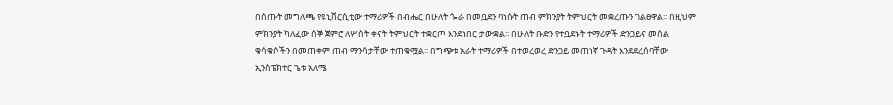በሰጡት መግለጫ የዩኒቨርሲቲው ተማሪዎች በብሔር በሁለት ጐራ በመቧደን ባነሱት ጠብ ምክንያት ትምህርት መቋረጡን ገልፀዋል፡፡ በዚህም ምክንያት ካለፈው ሰኞ ጀምሮ ለሦስት ቀናት ትምህርት ተቋርጦ እንደነበር ታውቋል፡፡ በሁለት ቡድን የተቧደኑት ተማሪዎች ድንጋይና መሰል ቁሳቁሶችን በመጠቀም ጠብ ማንሳታቸው ተጠቁሟል፡፡ በግጭቱ አራት ተማሪዎች በተወረወረ ድንጋይ መጠነኛ ጉዳት እንደደረሰባቸው ኢንስፔክተር ጌቱ አለሜ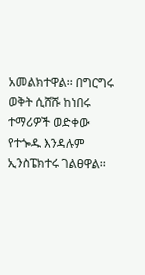አመልክተዋል፡፡ በግርግሩ ወቅት ሲሸሹ ከነበሩ ተማሪዎች ወድቀው የተጐዱ እንዳሉም ኢንስፔክተሩ ገልፀዋል፡፡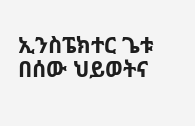ኢንስፔክተር ጌቱ በሰው ህይወትና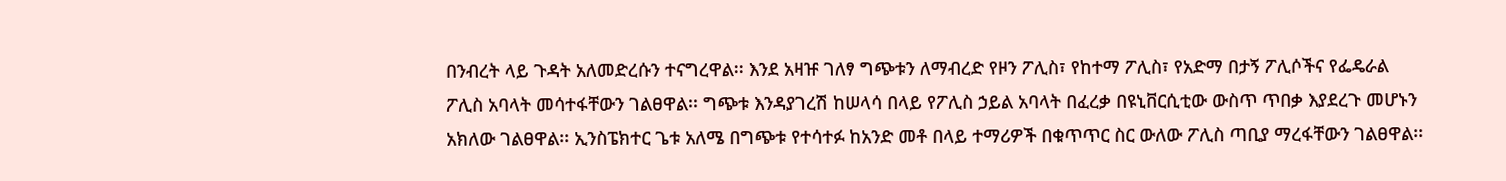በንብረት ላይ ጉዳት አለመድረሱን ተናግረዋል፡፡ እንደ አዛዡ ገለፃ ግጭቱን ለማብረድ የዞን ፖሊስ፣ የከተማ ፖሊስ፣ የአድማ በታኝ ፖሊሶችና የፌዴራል ፖሊስ አባላት መሳተፋቸውን ገልፀዋል፡፡ ግጭቱ እንዳያገረሽ ከሠላሳ በላይ የፖሊስ ኃይል አባላት በፈረቃ በዩኒቨርሲቲው ውስጥ ጥበቃ እያደረጉ መሆኑን አክለው ገልፀዋል፡፡ ኢንስፔክተር ጌቱ አለሜ በግጭቱ የተሳተፉ ከአንድ መቶ በላይ ተማሪዎች በቁጥጥር ስር ውለው ፖሊስ ጣቢያ ማረፋቸውን ገልፀዋል፡፡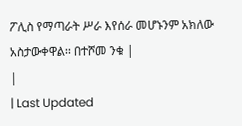ፖሊስ የማጣራት ሥራ እየሰራ መሆኑንም አክለው አስታውቀዋል፡፡ በተሾመ ንቁ |
|
| Last Updated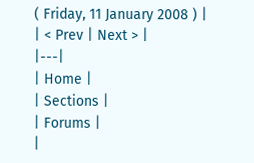( Friday, 11 January 2008 ) |
| < Prev | Next > |
|---|
| Home |
| Sections |
| Forums |
|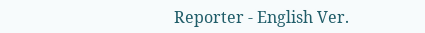Reporter - English Ver.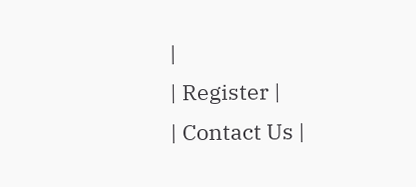|
| Register |
| Contact Us |